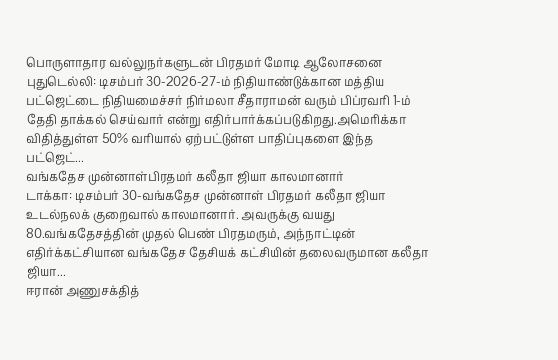பொருளாதார வல்லுநர்களுடன் பிரதமர் மோடி ஆலோசனை
புதுடெல்லி: டிசம்பர் 30-2026-27-ம் நிதியாண்டுக்கான மத்திய பட்ஜெட்டை நிதியமைச்சர் நிர்மலா சீதாராமன் வரும் பிப்ரவரி 1-ம் தேதி தாக்கல் செய்வார் என்று எதிர்பார்க்கப்படுகிறது.அமெரிக்கா விதித்துள்ள 50% வரியால் ஏற்பட்டுள்ள பாதிப்புகளை இந்த பட்ஜெட்...
வங்கதேச முன்னாள்பிரதமர் கலீதா ஜியா காலமானார்
டாக்கா: டிசம்பர் 30-வங்கதேச முன்னாள் பிரதமர் கலீதா ஜியா உடல்நலக் குறைவால் காலமானார். அவருக்கு வயது 80.வங்கதேசத்தின் முதல் பெண் பிரதமரும், அந்நாட்டின் எதிர்க்கட்சியான வங்கதேச தேசியக் கட்சியின் தலைவருமான கலீதா ஜியா...
ஈரான் அணுசக்தித்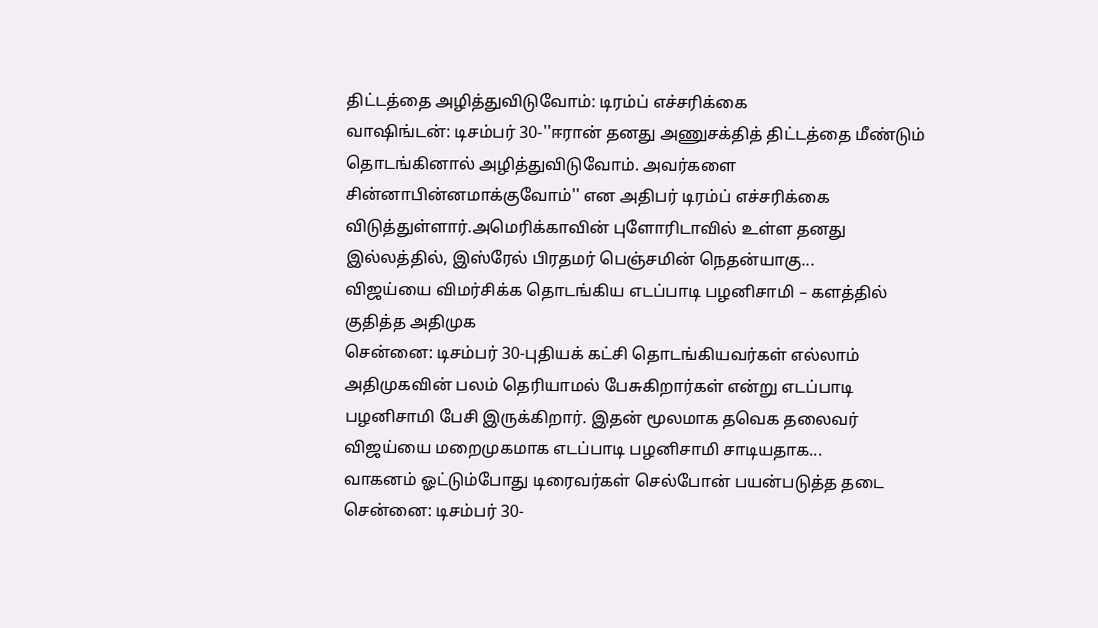திட்டத்தை அழித்துவிடுவோம்: டிரம்ப் எச்சரிக்கை
வாஷிங்டன்: டிசம்பர் 30-''ஈரான் தனது அணுசக்தித் திட்டத்தை மீண்டும் தொடங்கினால் அழித்துவிடுவோம். அவர்களை சின்னாபின்னமாக்குவோம்'' என அதிபர் டிரம்ப் எச்சரிக்கை விடுத்துள்ளார்.அமெரிக்காவின் புளோரிடாவில் உள்ள தனது இல்லத்தில், இஸ்ரேல் பிரதமர் பெஞ்சமின் நெதன்யாகு...
விஜய்யை விமர்சிக்க தொடங்கிய எடப்பாடி பழனிசாமி – களத்தில் குதித்த அதிமுக
சென்னை: டிசம்பர் 30-புதியக் கட்சி தொடங்கியவர்கள் எல்லாம் அதிமுகவின் பலம் தெரியாமல் பேசுகிறார்கள் என்று எடப்பாடி பழனிசாமி பேசி இருக்கிறார். இதன் மூலமாக தவெக தலைவர் விஜய்யை மறைமுகமாக எடப்பாடி பழனிசாமி சாடியதாக...
வாகனம் ஓட்டும்போது டிரைவர்கள் செல்போன் பயன்படுத்த தடை
சென்னை: டிசம்பர் 30-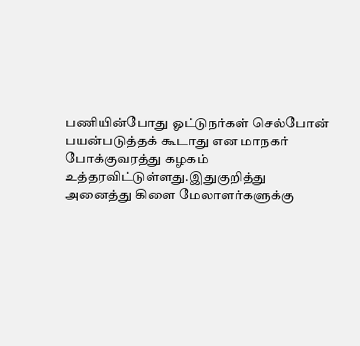பணியின்போது ஓட்டுநர்கள் செல்போன் பயன்படுத்தக் கூடாது என மாநகர் போக்குவரத்து கழகம் உத்தரவிட்டுள்ளது.இதுகுறித்து அனைத்து கிளை மேலாளர்களுக்கு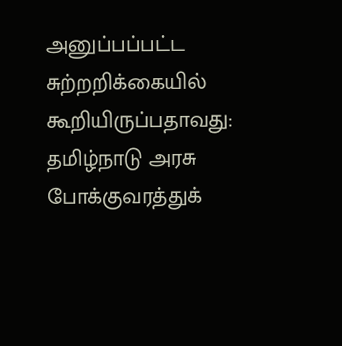அனுப்பப்பட்ட சுற்றறிக்கையில் கூறியிருப்பதாவது: தமிழ்நாடு அரசு போக்குவரத்துக்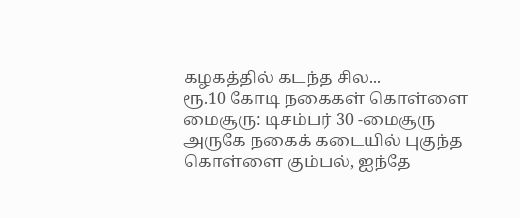கழகத்தில் கடந்த சில...
ரூ.10 கோடி நகைகள் கொள்ளை
மைசூரு: டிசம்பர் 30 -மைசூரு அருகே நகைக் கடையில் புகுந்த கொள்ளை கும்பல், ஐந்தே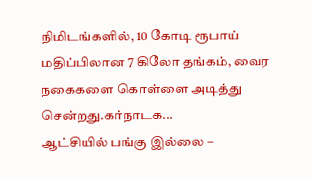நிமிடங்களில், 10 கோடி ரூபாய் மதிப்பிலான 7 கிலோ தங்கம், வைர நகைகளை கொள்ளை அடித்து சென்றது.கர்நாடக...
ஆட்சியில் பங்கு இல்லை –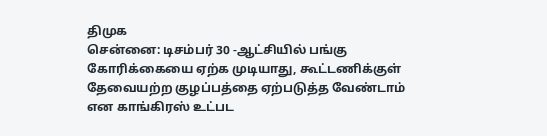திமுக
சென்னை: டிசம்பர் 30 -ஆட்சியில் பங்கு கோரிக்கையை ஏற்க முடியாது, கூட்டணிக்குள் தேவையற்ற குழப்பத்தை ஏற்படுத்த வேண்டாம் என காங்கிரஸ் உட்பட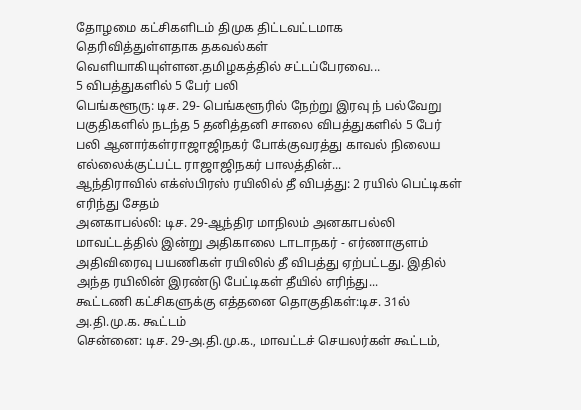தோழமை கட்சிகளிடம் திமுக திட்டவட்டமாக தெரிவித்துள்ளதாக தகவல்கள் வெளியாகியுள்ளன.தமிழகத்தில் சட்டப்பேரவை...
5 விபத்துகளில் 5 பேர் பலி
பெங்களூரு: டிச. 29- பெங்களூரில் நேற்று இரவு ந் பல்வேறு பகுதிகளில் நடந்த 5 தனித்தனி சாலை விபத்துகளில் 5 பேர் பலி ஆனார்கள்ராஜாஜிநகர் போக்குவரத்து காவல் நிலைய எல்லைக்குட்பட்ட ராஜாஜிநகர் பாலத்தின்...
ஆந்திராவில் எக்ஸ்பிரஸ் ரயிலில் தீ விபத்து: 2 ரயில் பெட்டிகள் எரிந்து சேதம்
அனகாபல்லி: டிச. 29-ஆந்திர மாநிலம் அனகாபல்லி மாவட்டத்தில் இன்று அதிகாலை டாடாநகர் - எர்ணாகுளம் அதிவிரைவு பயணிகள் ரயிலில் தீ விபத்து ஏற்பட்டது. இதில் அந்த ரயிலின் இரண்டு பேட்டிகள் தீயில் எரிந்து...
கூட்டணி கட்சிகளுக்கு எத்தனை தொகுதிகள்:டிச. 31ல் அ.தி.மு.க. கூட்டம்
சென்னை: டிச. 29-அ.தி.மு.க., மாவட்டச் செயலர்கள் கூட்டம்,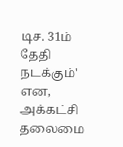டிச. 31ம் தேதி நடக்கும்' என, அக்கட்சி தலைமை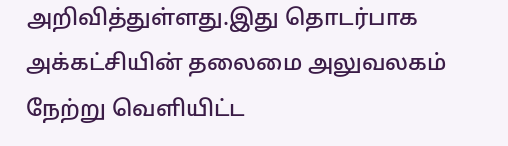அறிவித்துள்ளது.இது தொடர்பாக அக்கட்சியின் தலைமை அலுவலகம் நேற்று வெளியிட்ட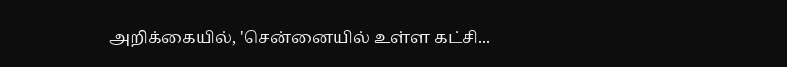அறிக்கையில், 'சென்னையில் உள்ள கட்சி...